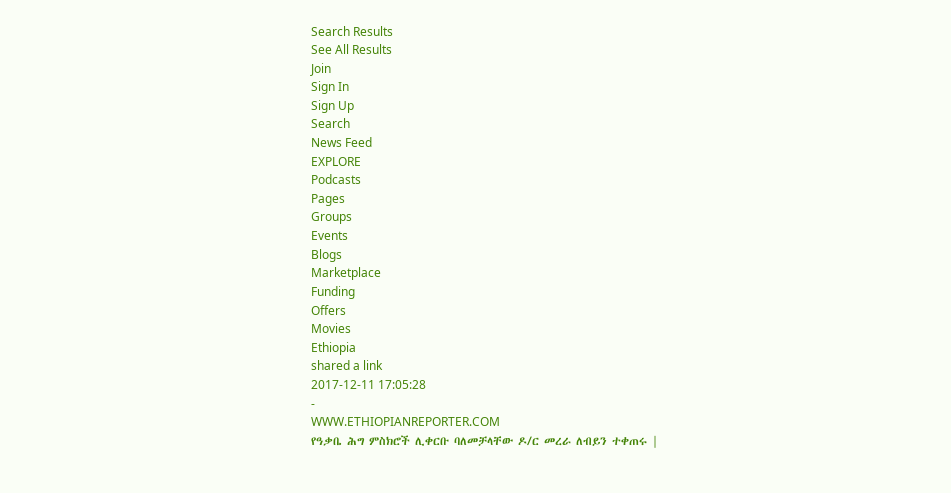Search Results
See All Results
Join
Sign In
Sign Up
Search
News Feed
EXPLORE
Podcasts
Pages
Groups
Events
Blogs
Marketplace
Funding
Offers
Movies
Ethiopia
shared a link
2017-12-11 17:05:28
-
WWW.ETHIOPIANREPORTER.COM
የዓቃቤ ሕግ ምስክሮች ሊቀርቡ ባለመቻላቸው ዶ/ር መረራ ለብይን ተቀጠሩ |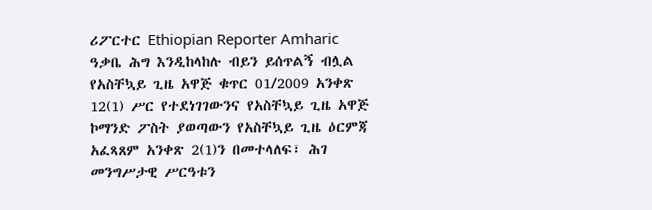ሪፖርተር Ethiopian Reporter Amharic
ዓቃቤ ሕግ እንዲከላከሉ ብይን ይሰጥልኝ ብሏል የአስቸኳይ ጊዜ አዋጅ ቁጥር 01/2009 አንቀጽ 12(1) ሥር የተደነገገውንና የአስቸኳይ ጊዜ አዋጅ ኮማንድ ፖስት ያወጣውን የአስቸኳይ ጊዜ ዕርምጃ አፈጻጸም አንቀጽ 2(1)ን በመተላለፍ፣ ሕገ መንግሥታዊ ሥርዓቱን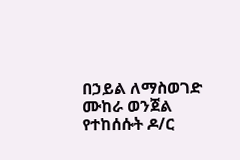በኃይል ለማስወገድ ሙከራ ወንጀል የተከሰሱት ዶ/ር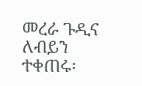መረራ ጉዲና ለብይን ተቀጠሩ፡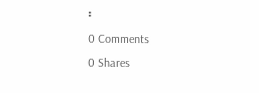፡
0 Comments
0 Shares